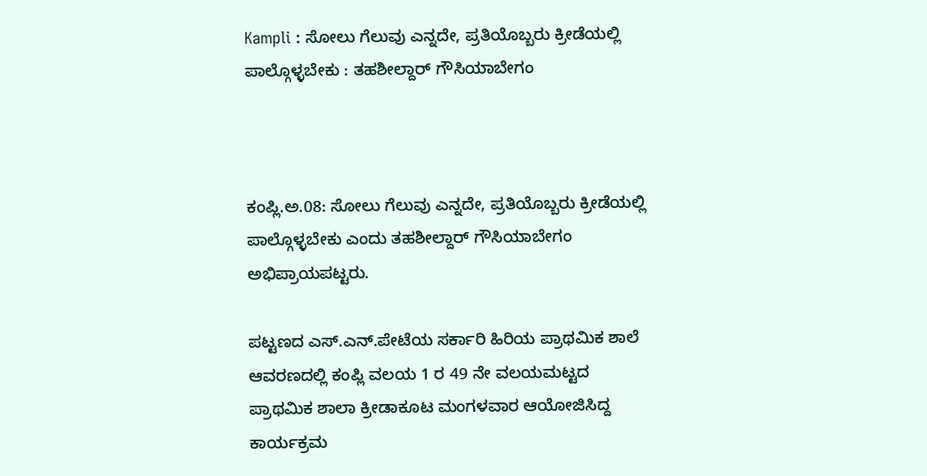Kampli : ಸೋಲು ಗೆಲುವು ಎನ್ನದೇ, ಪ್ರತಿಯೊಬ್ಬರು ಕ್ರೀಡೆಯಲ್ಲಿ ಪಾಲ್ಗೊಳ್ಳಬೇಕು : ತಹಶೀಲ್ದಾರ್ ಗೌಸಿಯಾಬೇಗಂ



ಕಂಪ್ಲಿ.ಅ.08: ಸೋಲು ಗೆಲುವು ಎನ್ನದೇ, ಪ್ರತಿಯೊಬ್ಬರು ಕ್ರೀಡೆಯಲ್ಲಿ ಪಾಲ್ಗೊಳ್ಳಬೇಕು ಎಂದು ತಹಶೀಲ್ದಾರ್ ಗೌಸಿಯಾಬೇಗಂ ಅಭಿಪ್ರಾಯಪಟ್ಟರು.

ಪಟ್ಟಣದ ಎಸ್.ಎನ್.ಪೇಟೆಯ ಸರ್ಕಾರಿ ಹಿರಿಯ ಪ್ರಾಥಮಿಕ ಶಾಲೆ ಆವರಣದಲ್ಲಿ ಕಂಪ್ಲಿ ವಲಯ 1 ರ 49 ನೇ ವಲಯಮಟ್ಟದ ಪ್ರಾಥಮಿಕ ಶಾಲಾ ಕ್ರೀಡಾಕೂಟ ಮಂಗಳವಾರ ಆಯೋಜಿಸಿದ್ದ ಕಾರ್ಯಕ್ರಮ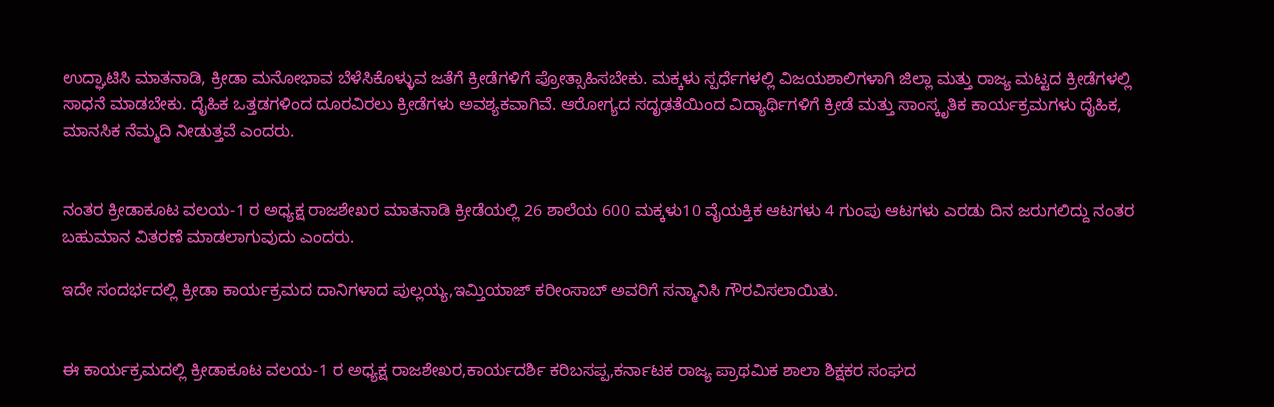ಉದ್ಘಾಟಿಸಿ ಮಾತನಾಡಿ, ಕ್ರೀಡಾ ಮನೋಭಾವ ಬೆಳೆಸಿಕೊಳ್ಳುವ ಜತೆಗೆ ಕ್ರೀಡೆಗಳಿಗೆ ಪ್ರೋತ್ಸಾಹಿಸಬೇಕು. ಮಕ್ಕಳು ಸ್ಪರ್ಧೆಗಳಲ್ಲಿ ವಿಜಯಶಾಲಿಗಳಾಗಿ ಜಿಲ್ಲಾ ಮತ್ತು ರಾಜ್ಯ ಮಟ್ಟದ ಕ್ರೀಡೆಗಳಲ್ಲಿ ಸಾಧನೆ ಮಾಡಬೇಕು. ದೈಹಿಕ ಒತ್ತಡಗಳಿಂದ ದೂರವಿರಲು ಕ್ರೀಡೆಗಳು ಅವಶ್ಯಕವಾಗಿವೆ. ಆರೋಗ್ಯದ ಸದೃಢತೆಯಿಂದ ವಿದ್ಯಾರ್ಥಿಗಳಿಗೆ ಕ್ರೀಡೆ ಮತ್ತು ಸಾಂಸ್ಕೃತಿಕ ಕಾರ್ಯಕ್ರಮಗಳು ದೈಹಿಕ, ಮಾನಸಿಕ ನೆಮ್ಮದಿ ನೀಡುತ್ತವೆ ಎಂದರು.


ನಂತರ ಕ್ರೀಡಾಕೂಟ ವಲಯ-1 ರ ಅಧ್ಯಕ್ಷ ರಾಜಶೇಖರ ಮಾತನಾಡಿ ಕ್ರೀಡೆಯಲ್ಲಿ 26 ಶಾಲೆಯ 600 ಮಕ್ಕಳು10 ವೈಯಕ್ತಿಕ ಆಟಗಳು 4 ಗುಂಪು ಆಟಗಳು ಎರಡು ದಿನ ಜರುಗಲಿದ್ದು ನಂತರ ಬಹುಮಾನ ವಿತರಣೆ ಮಾಡಲಾಗುವುದು ಎಂದರು.

ಇದೇ ಸಂದರ್ಭದಲ್ಲಿ ಕ್ರೀಡಾ ಕಾರ್ಯಕ್ರಮದ ದಾನಿಗಳಾದ ಪುಲ್ಲಯ್ಯ,ಇಮ್ತಿಯಾಜ್ ಕರೀಂಸಾಬ್ ಅವರಿಗೆ ಸನ್ಮಾನಿಸಿ ಗೌರವಿಸಲಾಯಿತು.


ಈ ಕಾರ್ಯಕ್ರಮದಲ್ಲಿ ಕ್ರೀಡಾಕೂಟ ವಲಯ-1 ರ ಅಧ್ಯಕ್ಷ ರಾಜಶೇಖರ,ಕಾರ್ಯದರ್ಶಿ ಕರಿಬಸಪ್ಪ,ಕರ್ನಾಟಕ ರಾಜ್ಯ ಪ್ರಾಥಮಿಕ ಶಾಲಾ ಶಿಕ್ಷಕರ ಸಂಘದ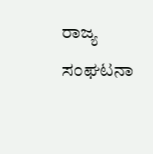ರಾಜ್ಯ ಸಂಘಟನಾ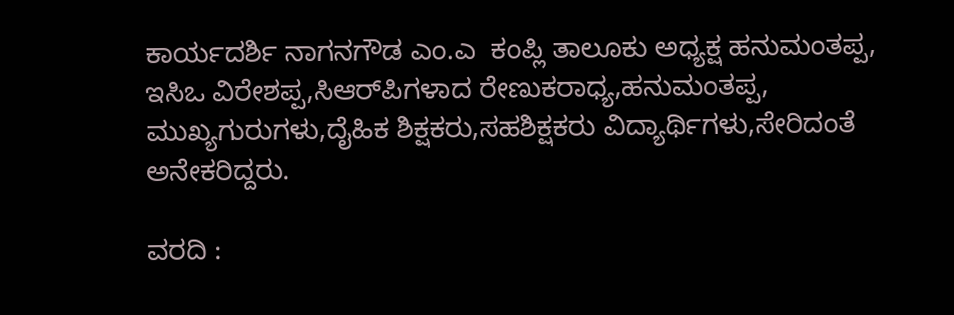ಕಾರ್ಯದರ್ಶಿ ನಾಗನಗೌಡ ಎಂ.ಎ  ಕಂಪ್ಲಿ ತಾಲೂಕು ಅಧ್ಯಕ್ಷ ಹನುಮಂತಪ್ಪ, ಇಸಿಒ ವಿರೇಶಪ್ಪ,ಸಿಆರ್‌ಪಿಗಳಾದ ರೇಣುಕರಾಧ್ಯ,ಹನುಮಂತಪ್ಪ, ಮುಖ್ಯಗುರುಗಳು,ದೈಹಿಕ ಶಿಕ್ಷಕರು,ಸಹಶಿಕ್ಷಕರು ವಿದ್ಯಾರ್ಥಿಗಳು,ಸೇರಿದಂತೆ ಅನೇಕರಿದ್ದರು.

ವರದಿ :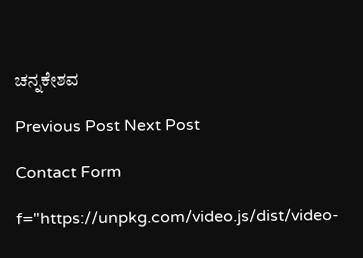ಚನ್ನಕೇಶವ

Previous Post Next Post

Contact Form

f="https://unpkg.com/video.js/dist/video-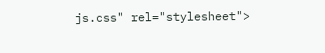js.css" rel="stylesheet">